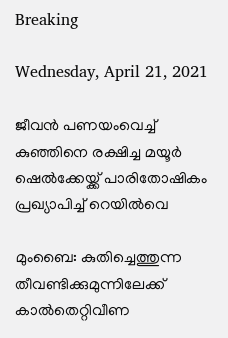Breaking

Wednesday, April 21, 2021

ജീവന്‍ പണയംവെച്ച് കുഞ്ഞിനെ രക്ഷിച്ച മയൂര്‍ ഷെല്‍ക്കേയ്ക്ക് പാരിതോഷികം പ്രഖ്യാപിച്ച് റെയില്‍വെ

മുംബൈ: കുതിച്ചെത്തുന്ന തീവണ്ടിക്കുമുന്നിലേക്ക് കാൽതെറ്റിവീണ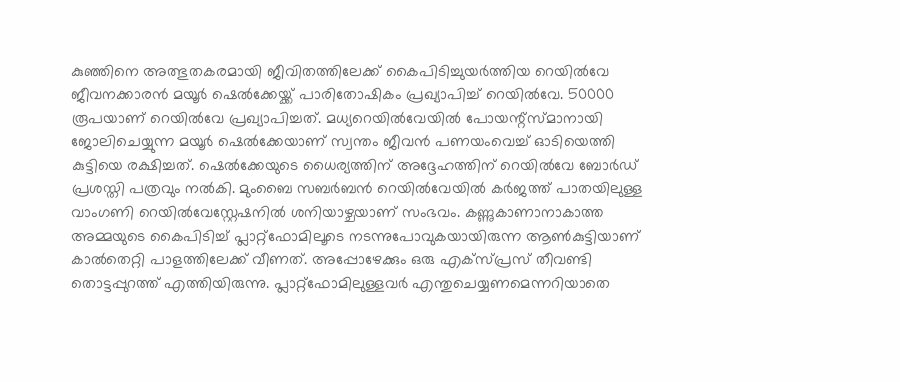കുഞ്ഞിനെ അത്ഭുതകരമായി ജീവിതത്തിലേക്ക് കൈപിടിച്ചുയർത്തിയ റെയിൽവേ ജീവനക്കാരൻ മയൂർ ഷെൽക്കേയ്ക്ക് പാരിതോഷികം പ്രഖ്യാപിച്ച് റെയിൽവേ. 50000 രൂപയാണ് റെയിൽവേ പ്രഖ്യാപിച്ചത്. മധ്യറെയിൽവേയിൽ പോയന്റ്സ്മാനായി ജോലിചെയ്യുന്ന മയൂർ ഷെൽക്കേയാണ് സ്വന്തം ജീവൻ പണയംവെച്ച് ഓടിയെത്തി കുട്ടിയെ രക്ഷിച്ചത്. ഷെൽക്കേയുടെ ധൈര്യത്തിന് അദ്ദേഹത്തിന് റെയിൽവേ ബോർഡ് പ്രശസ്തി പത്രവും നൽകി. മുംബൈ സബർബൻ റെയിൽവേയിൽ കർജത്ത് പാതയിലുള്ള വാംഗണി റെയിൽവേസ്റ്റേഷനിൽ ശനിയാഴ്ചയാണ് സംഭവം. കണ്ണുകാണാനാകാത്ത അമ്മയുടെ കൈപിടിച്ച് പ്ലാറ്റ്ഫോമിലൂടെ നടന്നുപോവുകയായിരുന്ന ആൺകുട്ടിയാണ് കാൽതെറ്റി പാളത്തിലേക്ക് വീണത്. അപ്പോഴേക്കും ഒരു എക്സ്പ്രസ് തീവണ്ടി തൊട്ടപ്പുറത്ത് എത്തിയിരുന്നു. പ്ലാറ്റ്ഫോമിലുള്ളവർ എന്തുചെയ്യണമെന്നറിയാതെ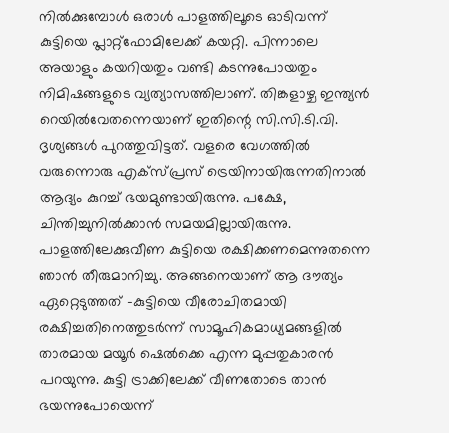നിൽക്കുമ്പോൾ ഒരാൾ പാളത്തിലൂടെ ഓടിവന്ന് കുട്ടിയെ പ്ലാറ്റ്ഫോമിലേക്ക് കയറ്റി. പിന്നാലെ അയാളും കയറിയതും വണ്ടി കടന്നുപോയതും നിമിഷങ്ങളുടെ വ്യത്യാസത്തിലാണ്. തിങ്കളാഴ്ച ഇന്ത്യൻ റെയിൽവേതന്നെയാണ് ഇതിന്റെ സി.സി.ടി.വി. ദൃശ്യങ്ങൾ പുറത്തുവിട്ടത്. വളരെ വേഗത്തിൽ വരുന്നൊരു എക്സ്പ്രസ് ട്രെയിനായിരുന്നതിനാൽ ആദ്യം കുറച്ച് ഭയമുണ്ടായിരുന്നു. പക്ഷേ, ചിന്തിച്ചുനിൽക്കാൻ സമയമില്ലായിരുന്നു. പാളത്തിലേക്കുവീണ കുട്ടിയെ രക്ഷിക്കണമെന്നുതന്നെ ഞാൻ തീരുമാനിച്ചു. അങ്ങനെയാണ് ആ ദൗത്യം ഏറ്റെടുത്തത് -കുട്ടിയെ വീരോചിതമായി രക്ഷിച്ചതിനെത്തുടർന്ന് സാമൂഹികമാധ്യമങ്ങളിൽ താരമായ മയൂർ ഷെൽക്കെ എന്ന മുപ്പതുകാരൻ പറയുന്നു. കുട്ടി ട്രാക്കിലേക്ക് വീണതോടെ താൻ ഭയന്നുപോയെന്ന്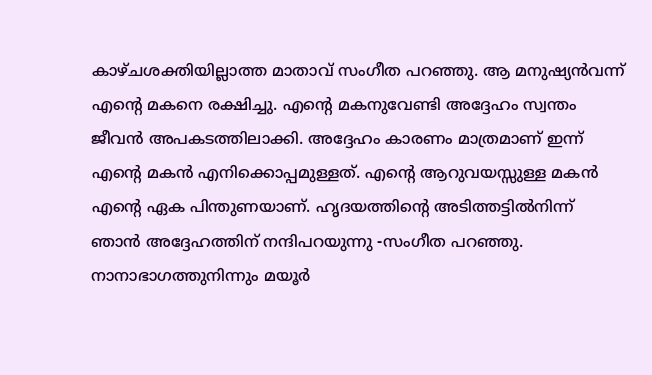കാഴ്ചശക്തിയില്ലാത്ത മാതാവ് സംഗീത പറഞ്ഞു. ആ മനുഷ്യൻവന്ന് എന്റെ മകനെ രക്ഷിച്ചു. എന്റെ മകനുവേണ്ടി അദ്ദേഹം സ്വന്തം ജീവൻ അപകടത്തിലാക്കി. അദ്ദേഹം കാരണം മാത്രമാണ് ഇന്ന് എന്റെ മകൻ എനിക്കൊപ്പമുള്ളത്. എന്റെ ആറുവയസ്സുള്ള മകൻ എന്റെ ഏക പിന്തുണയാണ്. ഹൃദയത്തിന്റെ അടിത്തട്ടിൽനിന്ന് ഞാൻ അദ്ദേഹത്തിന് നന്ദിപറയുന്നു -സംഗീത പറഞ്ഞു. നാനാഭാഗത്തുനിന്നും മയൂർ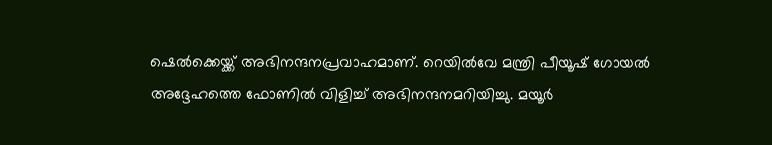ഷെൽക്കെയ്ക്ക് അഭിനന്ദനപ്രവാഹമാണ്. റെയിൽവേ മന്ത്രി പീയൂഷ് ഗോയൽ അദ്ദേഹത്തെ ഫോണിൽ വിളിച്ച് അഭിനന്ദനമറിയിച്ചു. മയൂർ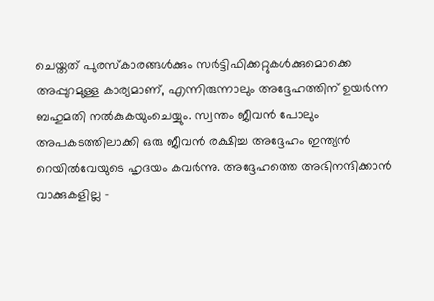ചെയ്തത് പുരസ്കാരങ്ങൾക്കും സർട്ടിഫിക്കറ്റുകൾക്കുമൊക്കെ അപ്പുറമുള്ള കാര്യമാണ്, എന്നിരുന്നാലും അദ്ദേഹത്തിന് ഉയർന്ന ബഹുമതി നൽകുകയുംചെയ്യും. സ്വന്തം ജീവൻ പോലും അപകടത്തിലാക്കി ഒരു ജീവൻ രക്ഷിച്ച അദ്ദേഹം ഇന്ത്യൻ റെയിൽവേയുടെ ഹൃദയം കവർന്നു. അദ്ദേഹത്തെ അഭിനന്ദിക്കാൻ വാക്കുകളില്ല -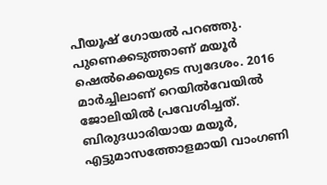പീയൂഷ് ഗോയൽ പറഞ്ഞു. പുണെക്കടുത്താണ് മയൂർ ഷെൽക്കെയുടെ സ്വദേശം. 2016 മാർച്ചിലാണ് റെയിൽവേയിൽ ജോലിയിൽ പ്രവേശിച്ചത്. ബിരുദധാരിയായ മയൂർ, എട്ടുമാസത്തോളമായി വാംഗണി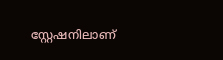സ്റ്റേഷനിലാണ്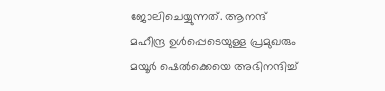ജോലിചെയ്യുന്നത്. ആനന്ദ് മഹീന്ദ്ര ഉൾപ്പെടെയുള്ള പ്രമുഖരും മയൂർ ഷെൽക്കെയെ അഭിനന്ദിച്ച്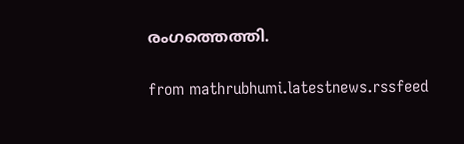രംഗത്തെത്തി.


from mathrubhumi.latestnews.rssfeed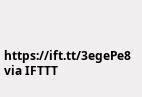https://ift.tt/3egePe8
via IFTTT